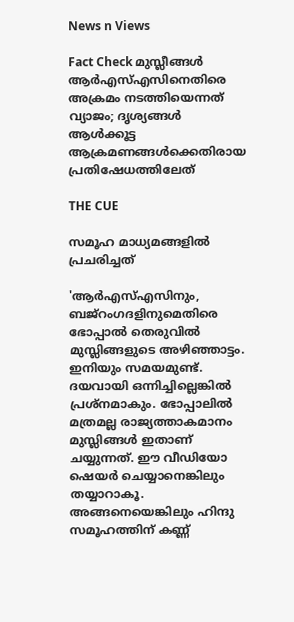News n Views

Fact Check മുസ്ലീങ്ങള്‍ ആര്‍എസ്എസിനെതിരെ അക്രമം നടത്തിയെന്നത് വ്യാജം; ദൃശ്യങ്ങള്‍ ആള്‍ക്കൂട്ട ആക്രമണങ്ങള്‍ക്കെതിരായ പ്രതിഷേധത്തിലേത്

THE CUE

സമൂഹ മാധ്യമങ്ങളില്‍ പ്രചരിച്ചത്

'ആര്‍എസ്എസിനും, ബജ്‌റംഗദളിനുമെതിരെ ഭോപ്പാല്‍ തെരുവില്‍ മുസ്ലിങ്ങളുടെ അഴിഞ്ഞാട്ടം. ഇനിയും സമയമുണ്ട്. ദയവായി ഒന്നിച്ചില്ലെങ്കില്‍ പ്രശ്‌നമാകും. ഭോപ്പാലില്‍ മത്രമല്ല രാജ്യത്താകമാനം മുസ്ലിങ്ങള്‍ ഇതാണ് ചയ്യുന്നത്. ഈ വീഡിയോ ഷെയര്‍ ചെയ്യാനെങ്കിലും തയ്യാറാകൂ. അങ്ങനെയെങ്കിലും ഹിന്ദു സമൂഹത്തിന് കണ്ണ്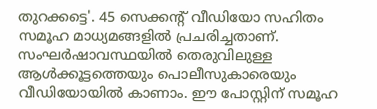തുറക്കട്ടെ'. 45 സെക്കന്റ് വീഡിയോ സഹിതം സമൂഹ മാധ്യമങ്ങളില്‍ പ്രചരിച്ചതാണ്. സംഘര്‍ഷാവസ്ഥയില്‍ തെരുവിലുള്ള ആള്‍ക്കൂട്ടത്തെയും പൊലീസുകാരെയും വീഡിയോയില്‍ കാണാം. ഈ പോസ്റ്റിന് സമൂഹ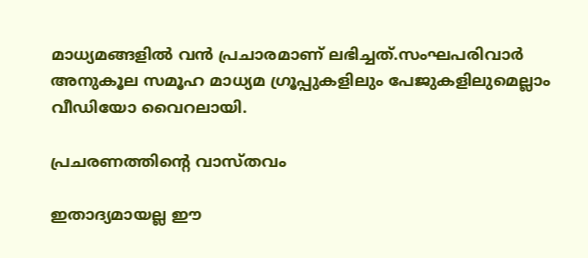മാധ്യമങ്ങളില്‍ വന്‍ പ്രചാരമാണ് ലഭിച്ചത്.സംഘപരിവാര്‍ അനുകൂല സമൂഹ മാധ്യമ ഗ്രൂപ്പുകളിലും പേജുകളിലുമെല്ലാം വീഡിയോ വൈറലായി.

പ്രചരണത്തിന്റെ വാസ്തവം

ഇതാദ്യമായല്ല ഈ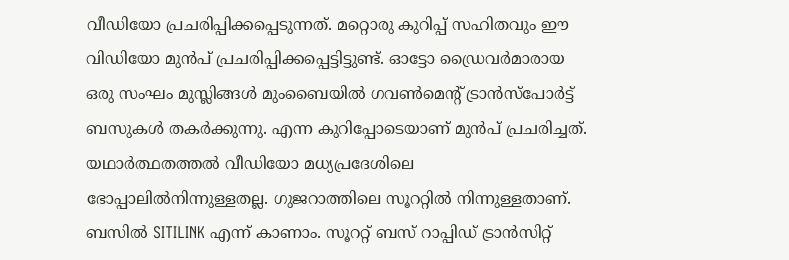വീഡിയോ പ്രചരിപ്പിക്കപ്പെടുന്നത്. മറ്റൊരു കുറിപ്പ് സഹിതവും ഈ വിഡിയോ മുന്‍പ് പ്രചരിപ്പിക്കപ്പെട്ടിട്ടുണ്ട്. ഓട്ടോ ഡ്രൈവര്‍മാരായ ഒരു സംഘം മുസ്ലിങ്ങള്‍ മുംബൈയില്‍ ഗവണ്‍മെന്റ് ട്രാന്‍സ്‌പോര്‍ട്ട് ബസുകള്‍ തകര്‍ക്കുന്നു. എന്ന കുറിപ്പോടെയാണ് മുന്‍പ് പ്രചരിച്ചത്. യഥാര്‍ത്ഥതത്തല്‍ വീഡിയോ മധ്യപ്രദേശിലെ ഭോപ്പാലില്‍നിന്നുള്ളതല്ല. ഗുജറാത്തിലെ സൂററ്റില്‍ നിന്നുള്ളതാണ്. ബസില്‍ SITILINK എന്ന് കാണാം. സൂററ്റ് ബസ് റാപ്പിഡ് ട്രാന്‍സിറ്റ്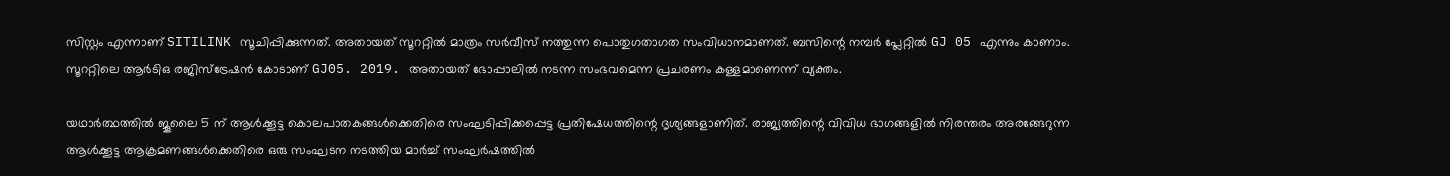സിസ്റ്റം എന്നാണ് SITILINK സൂചിപ്പിക്കുന്നത്. അതായത് സൂററ്റില്‍ മാത്രം സര്‍വീസ് നത്തുന്ന പൊതുഗതാഗത സംവിധാനമാണത്. ബസിന്റെ നമ്പര്‍ പ്ലേറ്റില്‍ GJ 05 എന്നും കാണാം. സൂററ്റിലെ ആര്‍ടിഒ രജിസ്‌ട്രേഷന്‍ കോടാണ് GJ05. 2019. അതായത് ഭോപ്പാലില്‍ നടന്ന സംഭവമെന്ന പ്രചരണം കള്ളമാണെന്ന് വ്യക്തം.

യഥാര്‍ത്ഥത്തില്‍ ജൂലൈ 5 ന് ആള്‍ക്കൂട്ട കൊലപാതകങ്ങള്‍ക്കെതിരെ സംഘടിപ്പിക്കപ്പെട്ട പ്രതിഷേധത്തിന്റെ ദൃശ്യങ്ങളാണിത്. രാജ്യത്തിന്റെ വിവിധ ഭാഗങ്ങളില്‍ നിരന്തരം അരങ്ങേറുന്ന ആള്‍ക്കൂട്ട ആക്രമണങ്ങള്‍ക്കെതിരെ ഒരു സംഘടന നടത്തിയ മാര്‍ച്ച് സംഘര്‍ഷത്തില്‍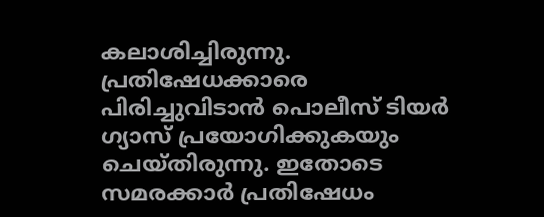കലാശിച്ചിരുന്നു. പ്രതിഷേധക്കാരെ പിരിച്ചുവിടാന്‍ പൊലീസ് ടിയര്‍ ഗ്യാസ് പ്രയോഗിക്കുകയും ചെയ്തിരുന്നു. ഇതോടെ സമരക്കാര്‍ പ്രതിഷേധം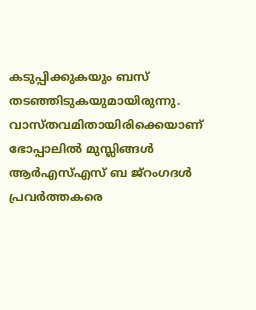കടുപ്പിക്കുകയും ബസ് തടഞ്ഞിടുകയുമായിരുന്നു. വാസ്തവമിതായിരിക്കെയാണ് ഭോപ്പാലില്‍ മുസ്ലിങ്ങള്‍ ആര്‍എസ്എസ് ബ ജ്‌റംഗദള്‍ പ്രവര്‍ത്തകരെ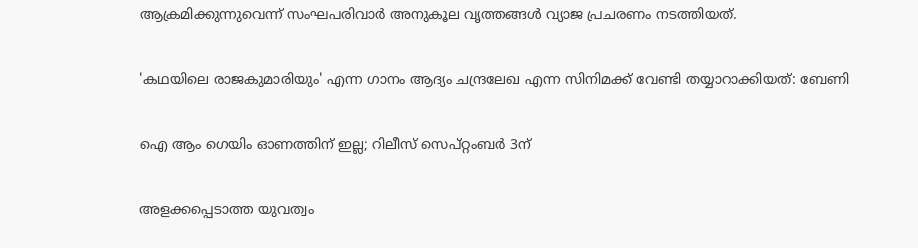ആക്രമിക്കുന്നുവെന്ന് സംഘപരിവാര്‍ അനുകൂല വൃത്തങ്ങള്‍ വ്യാജ പ്രചരണം നടത്തിയത്.

'കഥയിലെ രാജകുമാരിയും' എന്ന ഗാനം ആദ്യം ചന്ദ്രലേഖ എന്ന സിനിമക്ക് വേണ്ടി തയ്യാറാക്കിയത്: ബേണി

ഐ ആം ഗെയിം ഓണത്തിന് ഇല്ല; റിലീസ് സെപ്റ്റംബർ 3ന്

അളക്കപ്പെടാത്ത യുവത്വം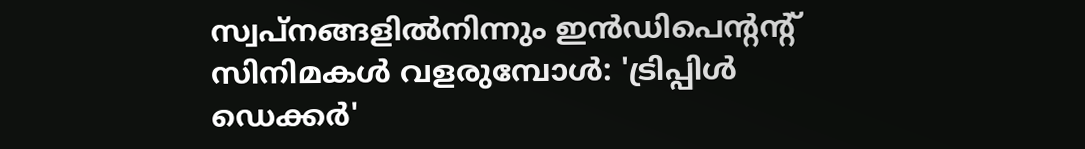സ്വപ്നങ്ങളിൽനിന്നും ഇൻഡിപെന്റന്റ് സിനിമകൾ വളരുമ്പോൾ: 'ട്രിപ്പിൾ ഡെക്കർ'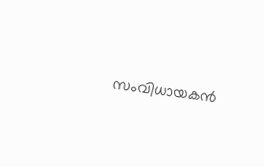സംവിധായകൻ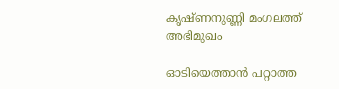കൃഷ്ണനുണ്ണി മംഗലത്ത് അഭിമുഖം

ഓടിയെത്താൻ പറ്റാത്ത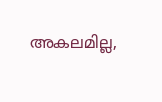അകലമില്ല,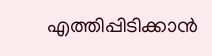എത്തിപ്പിടിക്കാൻ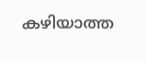കഴിയാത്ത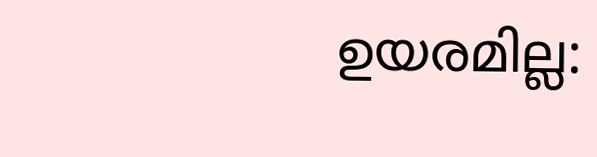ഉയരമില്ല: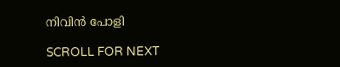നിവിൻ പോളി

SCROLL FOR NEXT